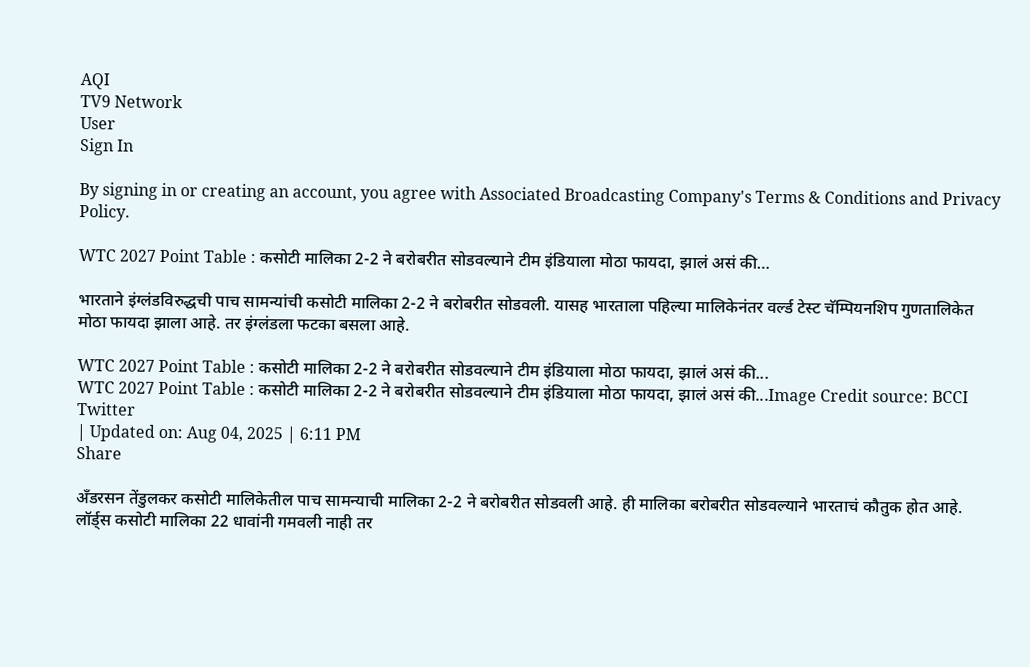AQI
TV9 Network
User
Sign In

By signing in or creating an account, you agree with Associated Broadcasting Company's Terms & Conditions and Privacy Policy.

WTC 2027 Point Table : कसोटी मालिका 2-2 ने बरोबरीत सोडवल्याने टीम इंडियाला मोठा फायदा, झालं असं की…

भारताने इंग्लंडविरुद्धची पाच सामन्यांची कसोटी मालिका 2-2 ने बरोबरीत सोडवली. यासह भारताला पहिल्या मालिकेनंतर वर्ल्ड टेस्ट चॅम्पियनशिप गुणतालिकेत मोठा फायदा झाला आहे. तर इंग्लंडला फटका बसला आहे.

WTC 2027 Point Table : कसोटी मालिका 2-2 ने बरोबरीत सोडवल्याने टीम इंडियाला मोठा फायदा, झालं असं की...
WTC 2027 Point Table : कसोटी मालिका 2-2 ने बरोबरीत सोडवल्याने टीम इंडियाला मोठा फायदा, झालं असं की...Image Credit source: BCCI Twitter
| Updated on: Aug 04, 2025 | 6:11 PM
Share

अँडरसन तेंडुलकर कसोटी मालिकेतील पाच सामन्याची मालिका 2-2 ने बरोबरीत सोडवली आहे. ही मालिका बरोबरीत सोडवल्याने भारताचं कौतुक होत आहे. लॉर्ड्स कसोटी मालिका 22 धावांनी गमवली नाही तर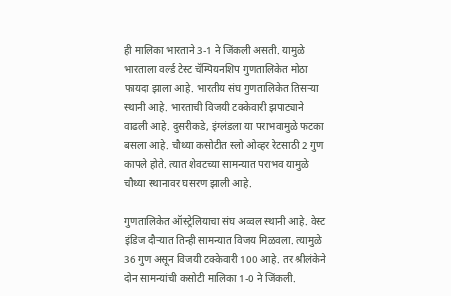ही मालिका भारताने 3-1 ने जिंकली असती. यामुळे भारताला वर्ल्ड टेस्ट चॅम्पियनशिप गुणतालिकेत मोठा फायदा झाला आहे. भारतीय संघ गुणतालिकेत तिसऱ्या स्थानी आहे. भारताची विजयी टक्केवारी झपाट्याने वाढली आहे. दुसरीकडे, इंग्लंडला या पराभवामुळे फटका बसला आहे. चौथ्या कसोटीत स्लो ओव्हर रेटसाठी 2 गुण कापले होते. त्यात शेवटच्या सामन्यात पराभव यामुळे चौथ्या स्थानावर घसरण झाली आहे.

गुणतालिकेत ऑस्ट्रेलियाचा संघ अव्वल स्थानी आहे. वेस्ट इंडिज दौऱ्यात तिन्ही सामन्यात विजय मिळवला. त्यामुळे 36 गुण असून विजयी टक्केवारी 100 आहे. तर श्रीलंकेने दोन सामन्यांची कसोटी मालिका 1-0 ने जिंकली.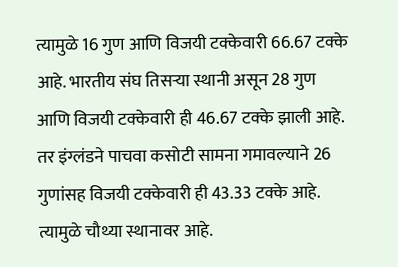त्यामुळे 16 गुण आणि विजयी टक्केवारी 66.67 टक्के आहे. भारतीय संघ तिसऱ्या स्थानी असून 28 गुण आणि विजयी टक्केवारी ही 46.67 टक्के झाली आहे. तर इंग्लंडने पाचवा कसोटी सामना गमावल्याने 26 गुणांसह विजयी टक्केवारी ही 43.33 टक्के आहे. त्यामुळे चौथ्या स्थानावर आहे.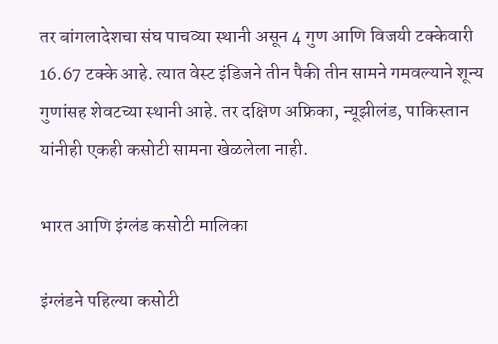तर बांगलादेशचा संघ पाचव्या स्थानी असून 4 गुण आणि विजयी टक्केवारी 16.67 टक्के आहे. त्यात वेस्ट इंडिजने तीन पैकी तीन सामने गमवल्याने शून्य गुणांसह शेवटच्या स्थानी आहे. तर दक्षिण अफ्रिका, न्यूझीलंड, पाकिस्तान यांनीही एकही कसोटी सामना खेळलेला नाही.

भारत आणि इंग्लंड कसोटी मालिका

इंग्लंडने पहिल्या कसोटी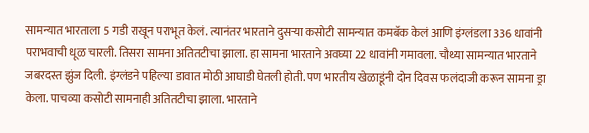सामन्यात भारताला 5 गडी राखून पराभूत केलं. त्यानंतर भारताने दुसऱ्या कसोटी सामन्यात कमबॅक केलं आणि इंग्लंडला 336 धावांनी पराभवाची धूळ चारली. तिसरा सामना अतितटीचा झाला. हा सामना भारताने अवघ्या 22 धावांनी गमावला. चौथ्या सामन्यात भारताने जबरदस्त झुंज दिली. इंग्लंडने पहिल्या डावात मोठी आघाडी घेतली होती. पण भारतीय खेळाडूंनी दोन दिवस फलंदाजी करून सामना ड्रा केला. पाचव्या कसोटी सामनाही अतितटीचा झाला. भारताने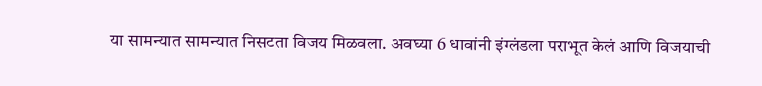या सामन्यात सामन्यात निसटता विजय मिळवला. अवघ्या 6 धावांनी इंग्लंडला पराभूत केलं आणि विजयाची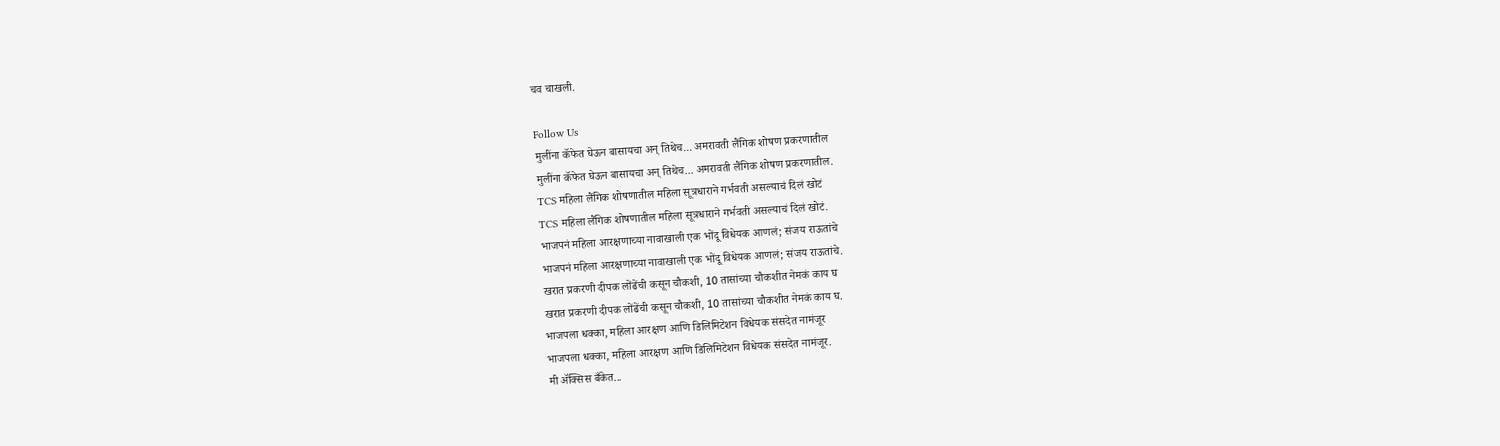चव चाखली.

Follow Us
मुलींना कॅफेत घेऊन बासायचा अन् तिथेच... अमरावती लैंगिक शोषण प्रकरणातील
मुलींना कॅफेत घेऊन बासायचा अन् तिथेच... अमरावती लैंगिक शोषण प्रकरणातील.
TCS महिला लैंगिक शोषणातील महिला सूत्रधाराने गर्भवती असल्याचं दिलं खोटं
TCS महिला लैंगिक शोषणातील महिला सूत्रधाराने गर्भवती असल्याचं दिलं खोटं.
भाजपनं महिला आरक्षणाच्या नावाखाली एक भोंदू विधेयक आणलं; संजय राऊतांचे
भाजपनं महिला आरक्षणाच्या नावाखाली एक भोंदू विधेयक आणलं; संजय राऊतांचे.
खरात प्रकरणी दीपक लोंढेंची कसून चौकशी, 10 तासांच्या चौकशीत नेमकं काय घ
खरात प्रकरणी दीपक लोंढेंची कसून चौकशी, 10 तासांच्या चौकशीत नेमकं काय घ.
भाजपला धक्का, महिला आरक्षण आणि डिलिमिटेशन विधेयक संसदेत नामंजूर
भाजपला धक्का, महिला आरक्षण आणि डिलिमिटेशन विधेयक संसदेत नामंजूर.
मी ॲक्सिस बँकेत...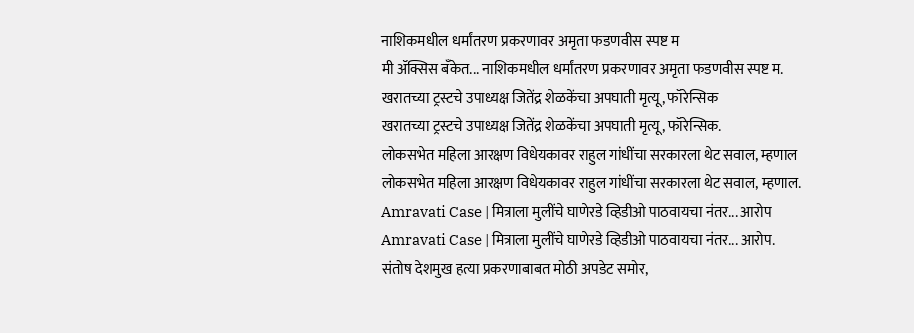नाशिकमधील धर्मांतरण प्रकरणावर अमृता फडणवीस स्पष्ट म
मी ॲक्सिस बँकेत... नाशिकमधील धर्मांतरण प्रकरणावर अमृता फडणवीस स्पष्ट म.
खरातच्या ट्रस्टचे उपाध्यक्ष जितेंद्र शेळकेंचा अपघाती मृत्यू, फॉरेन्सिक
खरातच्या ट्रस्टचे उपाध्यक्ष जितेंद्र शेळकेंचा अपघाती मृत्यू, फॉरेन्सिक.
लोकसभेत महिला आरक्षण विधेयकावर राहुल गांधींचा सरकारला थेट सवाल, म्हणाल
लोकसभेत महिला आरक्षण विधेयकावर राहुल गांधींचा सरकारला थेट सवाल, म्हणाल.
Amravati Case | मित्राला मुलींचे घाणेरडे व्हिडीओ पाठवायचा नंतर... आरोप
Amravati Case | मित्राला मुलींचे घाणेरडे व्हिडीओ पाठवायचा नंतर... आरोप.
संतोष देशमुख हत्या प्रकरणाबाबत मोठी अपडेट समोर,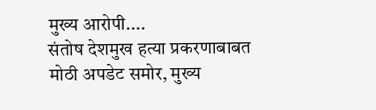मुख्य आरोपी....
संतोष देशमुख हत्या प्रकरणाबाबत मोठी अपडेट समोर, मुख्य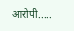आरोपी.....